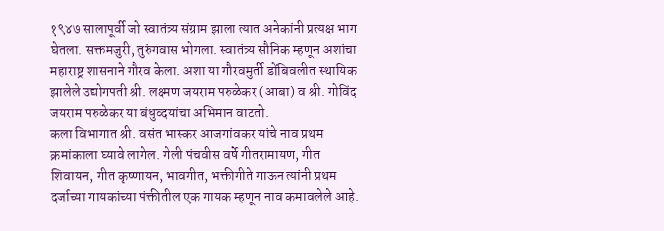१९४७ सालापूर्वी जो स्वातंत्र्य संग्राम झाला त्यात अनेकांनी प्रत्यक्ष भाग घेतला. सक्तमजुरी, तुरुंगवास भोगला. स्वातंत्र्य सौनिक म्हणून अशांचा महाराष्ट्र शासनाने गौरव केला. अशा या गौरवमुर्ती डोंबिवलीत स्थायिक झालेले उद्योगपती श्री. लक्ष्मण जयराम परुळेकर (आबा) व श्री. गोविंद जयराम परुळेकर या बंधुव्दयांचा अभिमान वाटतो.
कला विभागात श्री. वसंत भास्कर आजगांवकर यांचे नाव प्रथम क्रमांकाला घ्यावे लागेल. गेली पंचवीस वर्षे गीतरामायण, गीत शिवायन, गीत कृष्णायन, भावगीत, भक्तीगीते गाऊन त्यांनी प्रथम दर्जाच्या गायकांच्या पंक्तीतील एक गायक म्हणून नाव कमावलेले आहे.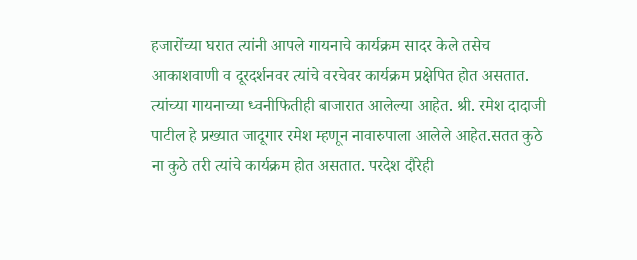हजारोंच्या घरात त्यांनी आपले गायनाचे कार्यक्रम सादर केले तसेच आकाशवाणी व दूरदर्शनवर त्यांचे वरचेवर कार्यक्रम प्रक्षेपित होत असतात. त्यांच्या गायनाच्या ध्वनीफितीही बाजारात आलेल्या आहेत. श्री. रमेश दादाजी पाटील हे प्रख्यात जादूगार रमेश म्हणून नावारुपाला आलेले आहेत.सतत कुठे ना कुठे तरी त्यांचे कार्यक्रम होत असतात. परदेश दौरेही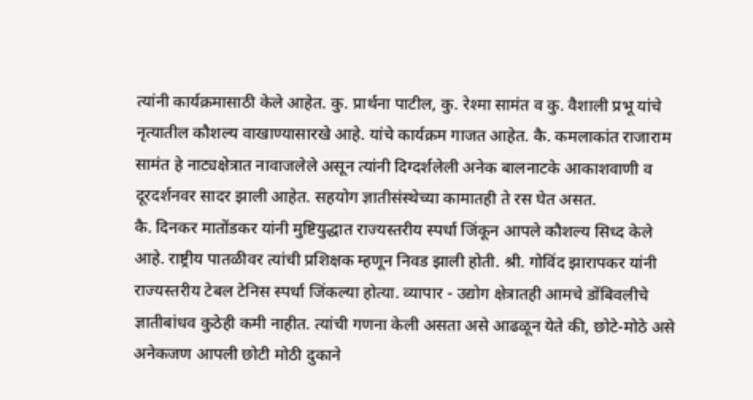त्यांनी कार्यक्रमासाठी केले आहेत. कु. प्रार्थना पाटील, कु. रेश्मा सामंत व कु. वैशाली प्रभू यांचे नृत्यातील कौशल्य वाखाण्यासारखे आहे. यांचे कार्यक्रम गाजत आहेत. कै. कमलाकांत राजाराम सामंत हे नाट्यक्षेत्रात नावाजलेले असून त्यांनी दिग्दर्शलेली अनेक बालनाटके आकाशवाणी व दूरदर्शनवर सादर झाली आहेत. सहयोग ज्ञातीसंस्थेच्या कामातही ते रस घेत असत.
कै. दिनकर मातोंडकर यांनी मुष्टियुद्धात राज्यस्तरीय स्पर्धा जिंकून आपले कौशल्य सिध्द केले आहे. राष्ट्रीय पातळीवर त्यांची प्रशिक्षक म्हणून निवड झाली होती. श्री. गोविंद झारापकर यांनी राज्यस्तरीय टेबल टेनिस स्पर्धा जिंकल्या होत्या. व्यापार - उद्योग क्षेत्रातही आमचे डोंबिवलीचे ज्ञातीबांधव कुठेही कमी नाहीत. त्यांची गणना केली असता असे आढळून येते की, छोटे-मोठे असे अनेकजण आपली छोटी मोठी दुकाने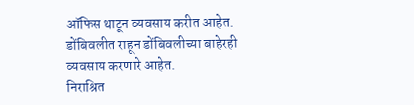ऑफिस थाटून व्यवसाय करीत आहेत. डोंबिवलीत राहून डोंबिवलीच्या बाहेरही व्यवसाय करणारे आहेत.
निराश्रित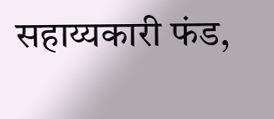सहाय्यकारी फंड,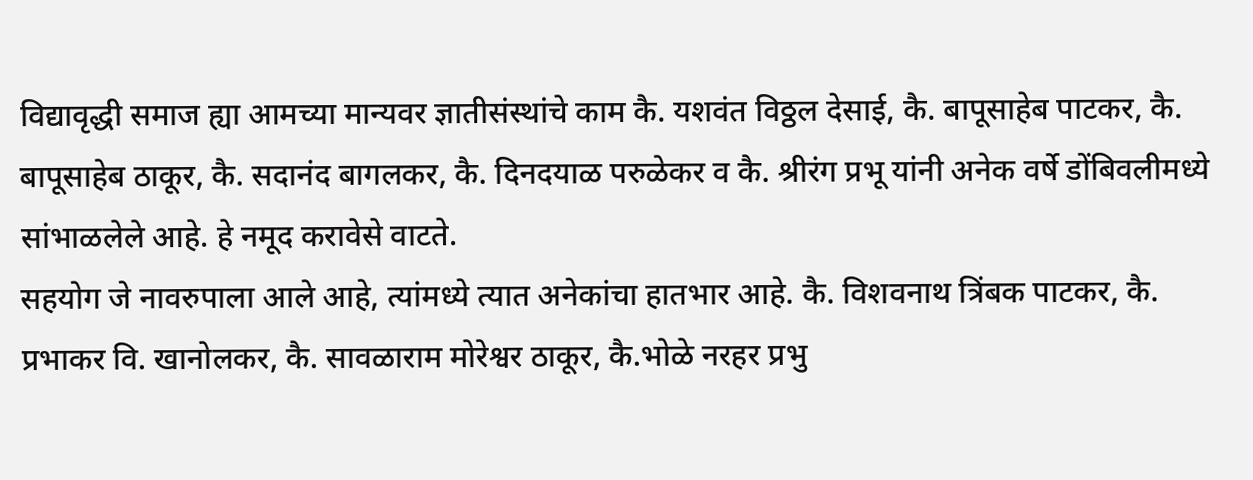विद्यावृद्धी समाज ह्या आमच्या मान्यवर ज्ञातीसंस्थांचे काम कै. यशवंत विठ्ठल देसाई, कै. बापूसाहेब पाटकर, कै. बापूसाहेब ठाकूर, कै. सदानंद बागलकर, कै. दिनदयाळ परुळेकर व कै. श्रीरंग प्रभू यांनी अनेक वर्षे डोंबिवलीमध्ये सांभाळलेले आहे. हे नमूद करावेसे वाटते.
सहयोग जे नावरुपाला आले आहे, त्यांमध्ये त्यात अनेकांचा हातभार आहे. कै. विशवनाथ त्रिंबक पाटकर, कै. प्रभाकर वि. खानोलकर, कै. सावळाराम मोरेश्वर ठाकूर, कै.भोळे नरहर प्रभु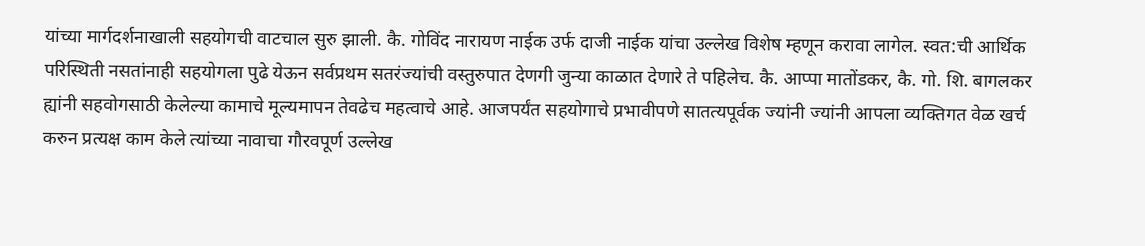यांच्या मार्गदर्शनाखाली सहयोगची वाटचाल सुरु झाली. कै. गोविंद नारायण नाईक उर्फ दाजी नाईक यांचा उल्लेख विशेष म्हणून करावा लागेल. स्वत:ची आर्थिक परिस्थिती नसतांनाही सहयोगला पुढे येऊन सर्वप्रथम सतरंज्यांची वस्तुरुपात देणगी जुन्या काळात देणारे ते पहिलेच. कै. आप्पा मातोंडकर, कै. गो. शि. बागलकर ह्यांनी सहवोगसाठी केलेल्या कामाचे मूल्यमापन तेवढेच महत्वाचे आहे. आजपर्यंत सहयोगाचे प्रभावीपणे सातत्यपूर्वक ज्यांनी ज्यांनी आपला व्यक्तिगत वेळ खर्च करुन प्रत्यक्ष काम केले त्यांच्या नावाचा गौरवपूर्ण उल्लेख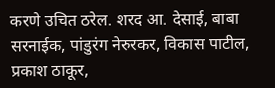करणे उचित ठरेल. शरद आ. देसाई, बाबा सरनाईक, पांडुरंग नेरुरकर, विकास पाटील, प्रकाश ठाकूर,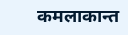कमलाकान्त